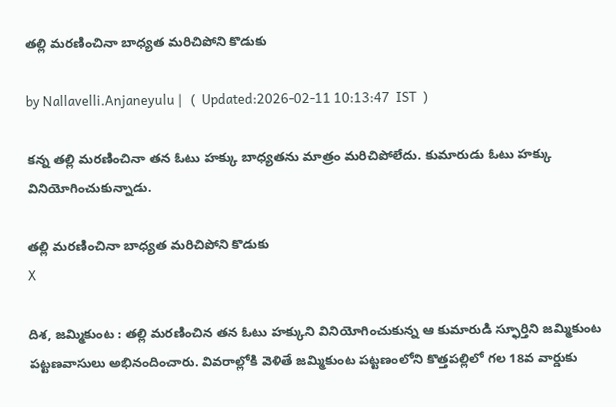తల్లి మరణించినా బాధ్యత మరిచిపోని కొడుకు

by Nallavelli.Anjaneyulu |   (  Updated:2026-02-11 10:13:47  IST  )

క‌న్న త‌ల్లి మ‌ర‌ణించినా త‌న ఓటు హ‌క్కు బాధ్య‌త‌ను మాత్రం మ‌రిచిపోలేదు. కుమారుడు ఓటు హ‌క్కు వినియోగించుకున్నాడు.

తల్లి మరణించినా బాధ్యత మరిచిపోని కొడుకు
X

దిశ, జమ్మికుంట : తల్లి మరణించిన తన ఓటు హక్కుని వినియోగించుకున్న ఆ కుమారుడి స్ఫూర్తిని జమ్మికుంట పట్టణవాసులు అభినందించారు. వివరాల్లోకి వెళితే జమ్మికుంట పట్టణంలోని కొత్తపల్లిలో గల 18వ వార్డుకు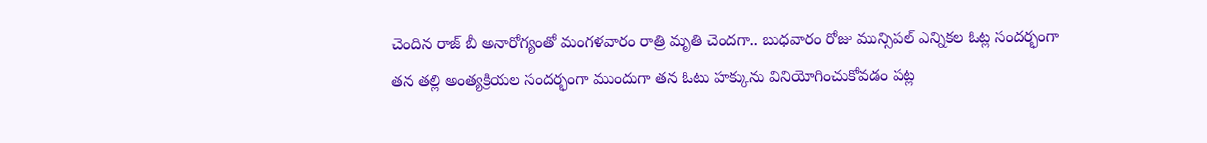చెందిన రాజ్ బీ అనారోగ్యంతో మంగళవారం రాత్రి మృతి చెందగా.. బుధవారం రోజు మున్సిపల్ ఎన్నికల ఓట్ల సందర్భంగా తన తల్లి అంత్యక్రియల సందర్భంగా ముందుగా తన ఓటు హక్కును వినియోగించుకోవడం పట్ల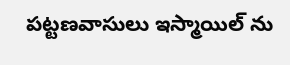పట్టణవాసులు ఇస్మాయిల్ ను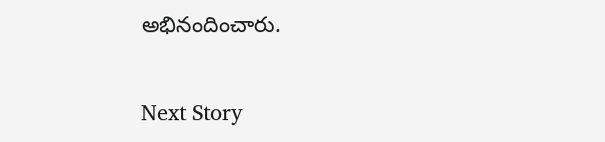అభినందించారు.

Next Story